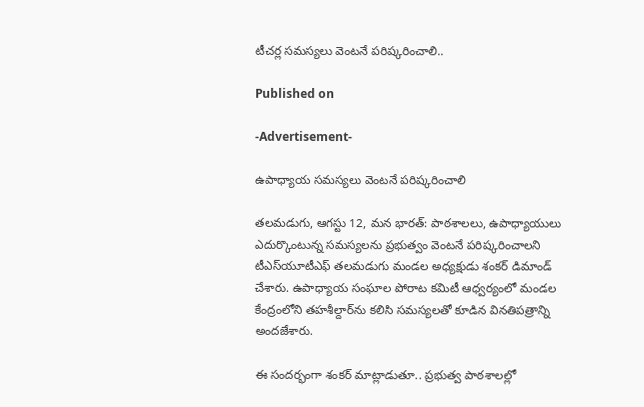టీచర్ల సమస్యలు వెంటనే పరిష్కరించాలి..

Published on

-Advertisement-

ఉపాధ్యాయ సమస్యలు వెంటనే పరిష్కరించాలి

తలమడుగు, ఆగస్టు 12, మన భారత్: పాఠశాలలు, ఉపాధ్యాయులు ఎదుర్కొంటున్న సమస్యలను ప్రభుత్వం వెంటనే పరిష్కరించాలని టీఎస్‌యూటీఎఫ్‌ తలమడుగు మండల అధ్యక్షుడు శంకర్ డిమాండ్ చేశారు. ఉపాధ్యాయ సంఘాల పోరాట కమిటీ ఆధ్వర్యంలో మండల కేంద్రంలోని తహశీల్దార్‌ను కలిసి సమస్యలతో కూడిన వినతిపత్రాన్ని అందజేశారు.

ఈ సందర్భంగా శంకర్ మాట్లాడుతూ.. ప్రభుత్వ పాఠశాలల్లో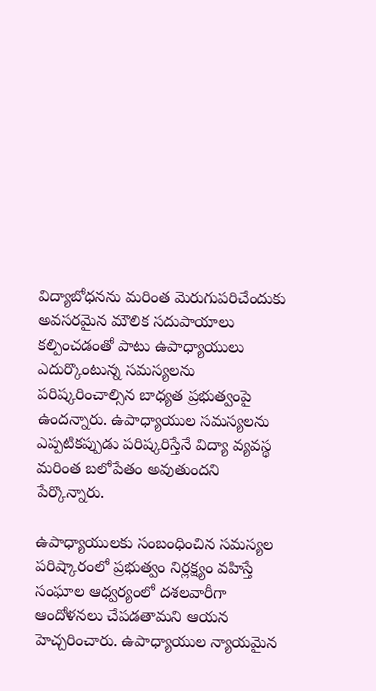విద్యాబోధనను మరింత మెరుగుపరిచేందుకు అవసరమైన మౌలిక సదుపాయాలు కల్పించడంతో పాటు ఉపాధ్యాయులు ఎదుర్కొంటున్న సమస్యలను పరిష్కరించాల్సిన బాధ్యత ప్రభుత్వంపై ఉందన్నారు. ఉపాధ్యాయుల సమస్యలను ఎప్పటికప్పుడు పరిష్కరిస్తేనే విద్యా వ్యవస్థ మరింత బలోపేతం అవుతుందని పేర్కొన్నారు.

ఉపాధ్యాయులకు సంబంధించిన సమస్యల పరిష్కారంలో ప్రభుత్వం నిర్లక్ష్యం వహిస్తే సంఘాల ఆధ్వర్యంలో దశలవారీగా ఆందోళనలు చేపడతామని ఆయన హెచ్చరించారు. ఉపాధ్యాయుల న్యాయమైన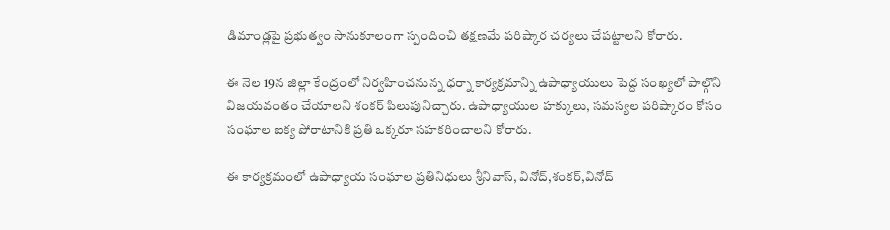డిమాండ్లపై ప్రభుత్వం సానుకూలంగా స్పందించి తక్షణమే పరిష్కార చర్యలు చేపట్టాలని కోరారు.

ఈ నెల 19న జిల్లా కేంద్రంలో నిర్వహించనున్న ధర్నా కార్యక్రమాన్ని ఉపాధ్యాయులు పెద్ద సంఖ్యలో పాల్గొని విజయవంతం చేయాలని శంకర్ పిలుపునిచ్చారు. ఉపాధ్యాయుల హక్కులు, సమస్యల పరిష్కారం కోసం సంఘాల ఐక్య పోరాటానికి ప్రతి ఒక్కరూ సహకరించాలని కోరారు.

ఈ కార్యక్రమంలో ఉపాధ్యాయ సంఘాల ప్రతినిధులు శ్రీనివాస్, వినోద్,శంకర్,వినోద్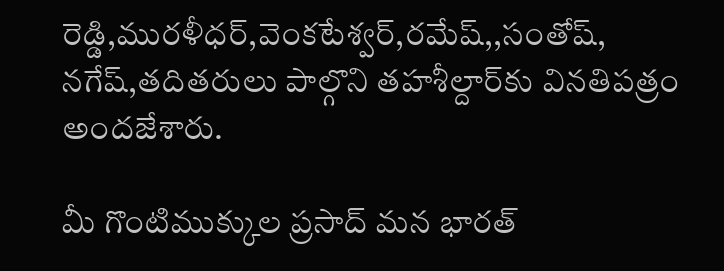రెడ్డి,మురళీధర్,వెంకటేశ్వర్,రమేష్,,సంతోష్, నగేష్,తదితరులు పాల్గొని తహశీల్దార్‌కు వినతిపత్రం అందజేశారు.

మీ గొంటిముక్కుల ప్రసాద్ మన భారత్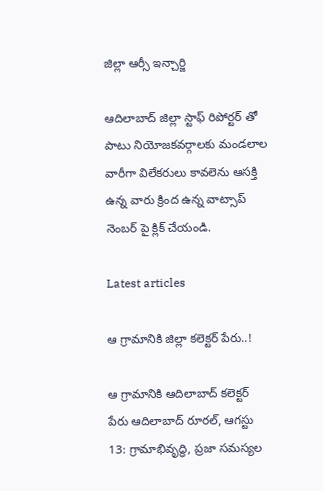జిల్లా ఆర్సీ ఇన్చార్జి

ఆదిలాబాద్ జిల్లా స్టాఫ్ రిపోర్టర్ తో పాటు నియోజకవర్గాలకు మండలాల వారీగా విలేకరులు కావలెను ఆసక్తి ఉన్న వారు క్రింద ఉన్న వాట్సాప్ నెంబర్ పై క్లిక్ చేయండి.

Latest articles

ఆ గ్రామానికి జిల్లా కలెక్టర్ పేరు..!

ఆ గ్రామానికి ఆదిలాబాద్ కలెక్టర్ పేరు ఆదిలాబాద్ రూరల్, ఆగస్టు 13: గ్రామాభివృద్ధి, ప్రజా సమస్యల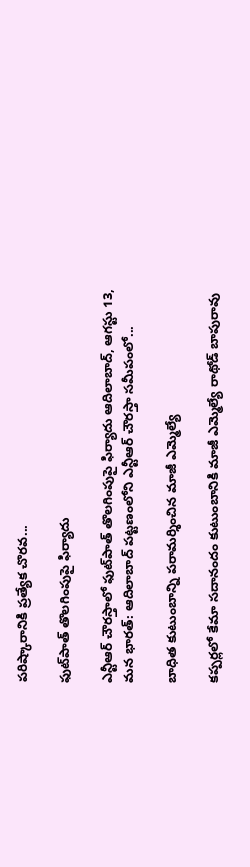పరిష్కారానికి ప్రత్యేక చొరవ...

ఫుట్‌పాత్ తొలగింపుపై ఫిర్యాదు

ఎన్టీఆర్ చౌరస్తాలో ఫుట్‌పాత్ తొలగింపుపై ఫిర్యాదు ఆదిలాబాద్, ఆగస్టు 13, మన భారత్: ఆదిలాబాద్ పట్టణంలోని ఎన్టీఆర్ చౌరస్తా సమీపంలో...

బాధిత కుటుంబాన్ని పరామర్శించిన మాజీ ఎమ్మెల్యే

కప్పర్లలో కేమా సదానందం కుటుంబానికి మాజీ ఎమ్మెల్యే రాథోడ్ బాపురావు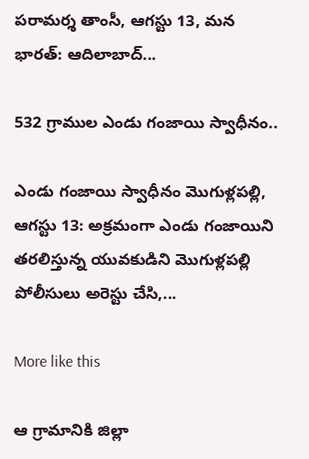పరామర్శ తాంసీ, ఆగస్టు 13, మన భారత్: ఆదిలాబాద్...

532 గ్రాముల ఎండు గంజాయి స్వాధీనం..

ఎండు గంజాయి స్వాధీనం మొగుళ్లపల్లి, ఆగస్టు 13: అక్రమంగా ఎండు గంజాయిని తరలిస్తున్న యువకుడిని మొగుళ్లపల్లి పోలీసులు అరెస్టు చేసి,...

More like this

ఆ గ్రామానికి జిల్లా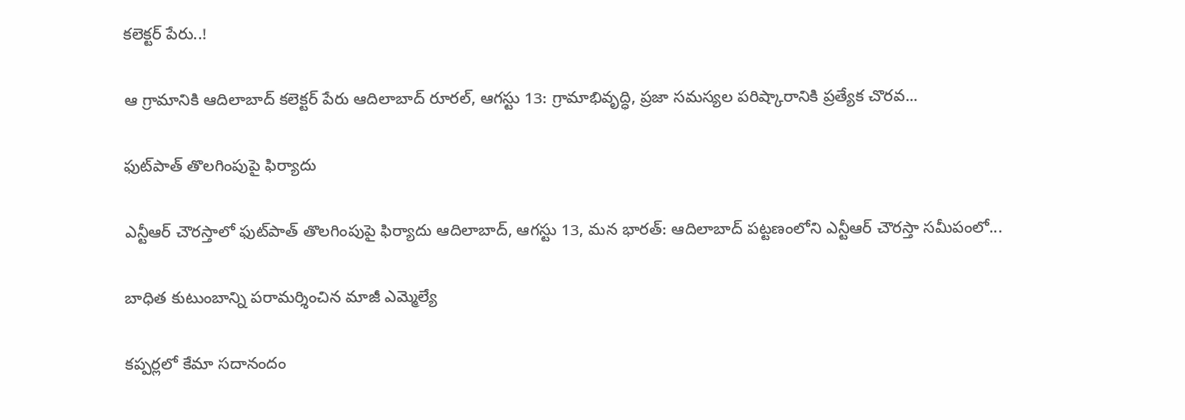కలెక్టర్ పేరు..!

ఆ గ్రామానికి ఆదిలాబాద్ కలెక్టర్ పేరు ఆదిలాబాద్ రూరల్, ఆగస్టు 13: గ్రామాభివృద్ధి, ప్రజా సమస్యల పరిష్కారానికి ప్రత్యేక చొరవ...

ఫుట్‌పాత్ తొలగింపుపై ఫిర్యాదు

ఎన్టీఆర్ చౌరస్తాలో ఫుట్‌పాత్ తొలగింపుపై ఫిర్యాదు ఆదిలాబాద్, ఆగస్టు 13, మన భారత్: ఆదిలాబాద్ పట్టణంలోని ఎన్టీఆర్ చౌరస్తా సమీపంలో...

బాధిత కుటుంబాన్ని పరామర్శించిన మాజీ ఎమ్మెల్యే

కప్పర్లలో కేమా సదానందం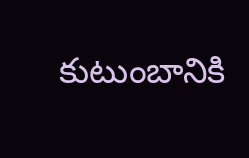కుటుంబానికి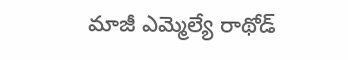మాజీ ఎమ్మెల్యే రాథోడ్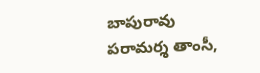బాపురావు పరామర్శ తాంసీ,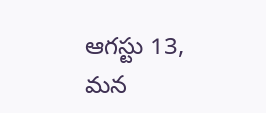ఆగస్టు 13, మన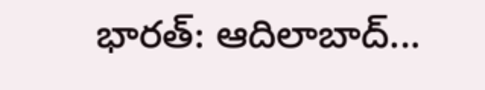భారత్: ఆదిలాబాద్...